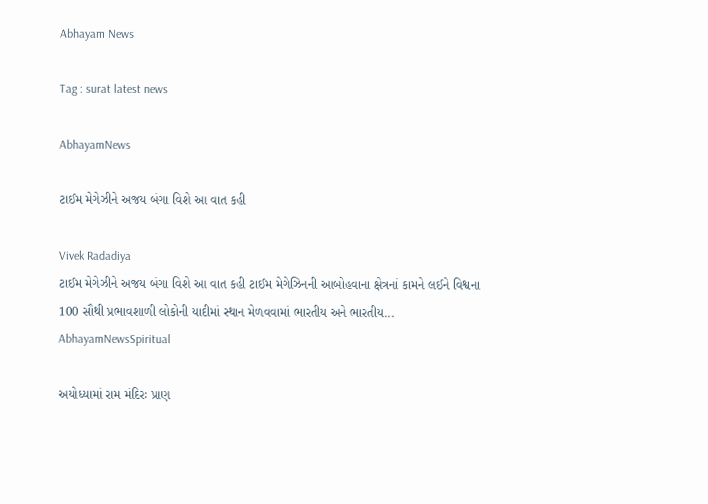Abhayam News

Tag : surat latest news

AbhayamNews

ટાઈમ મેગેઝીને અજય બંગા વિશે આ વાત કહી

Vivek Radadiya
ટાઈમ મેગેઝીને અજય બંગા વિશે આ વાત કહી ટાઈમ મેગેઝિનની આબોહવાના ક્ષેત્રનાં કામને લઈને વિશ્વના 100 સૌથી પ્રભાવશાળી લોકોની યાદીમાં સ્થાન મેળવવામાં ભારતીય અને ભારતીય...
AbhayamNewsSpiritual

અયોધ્યામાં રામ મંદિરઃ પ્રાણ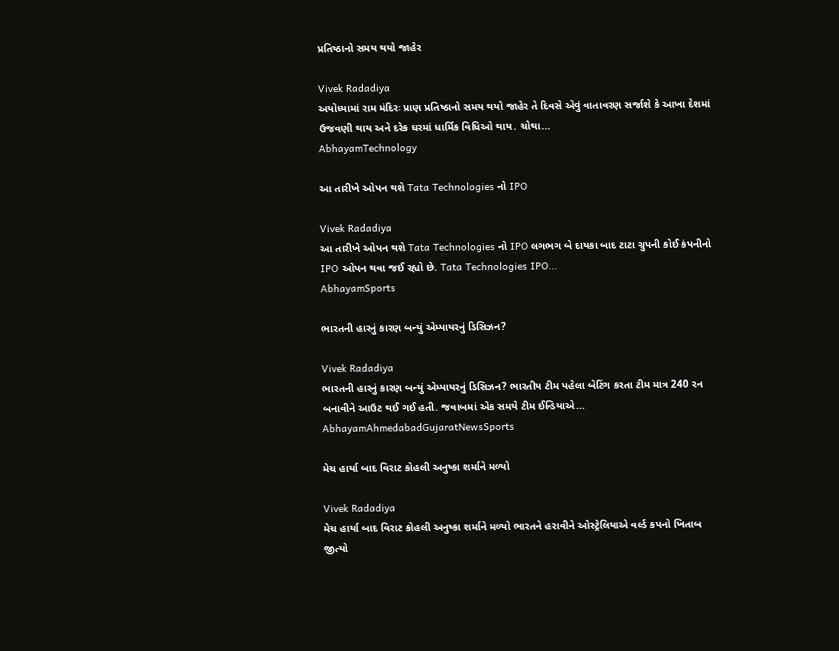પ્રતિષ્ઠાનો સમય થયો જાહેર

Vivek Radadiya
અયોધ્યામાં રામ મંદિરઃ પ્રાણ પ્રતિષ્ઠાનો સમય થયો જાહેર તે દિવસે એવું વાતાવરણ સર્જાશે કે આખા દેશમાં ઉજવણી થાય અને દરેક ઘરમાં ધાર્મિક વિધિઓ થાય. ચોથા...
AbhayamTechnology

આ તારીખે ઓપન થશે Tata Technologies નો IPO

Vivek Radadiya
આ તારીખે ઓપન થશે Tata Technologies નો IPO લગભગ બે દાયકા બાદ ટાટા ગ્રુપની કોઈ કંપનીનો IPO ઓપન થવા જઈ રહ્યો છે. Tata Technologies IPO...
AbhayamSports

ભારતની હારનું કારણ બન્યું એમ્પાયરનું ડિસિઝન?

Vivek Radadiya
ભારતની હારનું કારણ બન્યું એમ્પાયરનું ડિસિઝન? ભારતીય ટીમ પહેલા બેટિંગ કરતા ટીમ માત્ર 240 રન બનાવીને આઉટ થઈ ગઈ હતી. જવાબમાં એક સમયે ટીમ ઈન્ડિયાએ...
AbhayamAhmedabadGujaratNewsSports

મેચ હાર્યા બાદ વિરાટ કોહલી અનુષ્કા શર્માને મળ્યો

Vivek Radadiya
મેચ હાર્યા બાદ વિરાટ કોહલી અનુષ્કા શર્માને મળ્યો ભારતને હરાવીને ઓસ્ટ્રેલિયાએ વર્લ્ડ કપનો ખિતાબ જીત્યો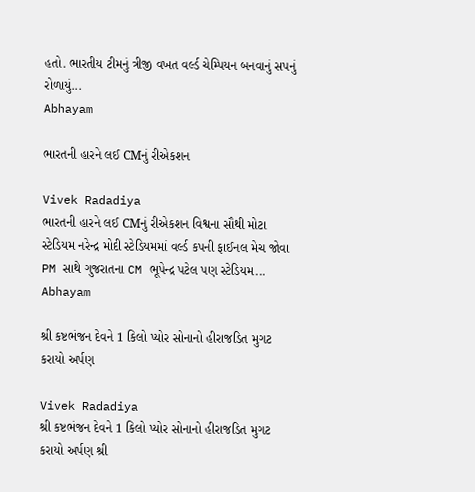હતો. ભારતીય ટીમનું ત્રીજી વખત વર્લ્ડ ચેમ્પિયન બનવાનું સપનું રોળાયું...
Abhayam

ભારતની હારને લઈ CMનું રીએકશન

Vivek Radadiya
ભારતની હારને લઈ CMનું રીએકશન વિશ્વના સૌથી મોટા સ્ટેડિયમ નરેન્દ્ર મોદી સ્ટેડિયમમાં વર્લ્ડ કપની ફાઈનલ મેચ જોવા PM સાથે ગુજરાતના CM ભૂપેન્દ્ર પટેલ પણ સ્ટેડિયમ...
Abhayam

શ્રી કષ્ટભંજન દેવને 1 કિલો પ્યોર સોનાનો હીરાજડિત મુગટ કરાયો અર્પણ

Vivek Radadiya
શ્રી કષ્ટભંજન દેવને 1 કિલો પ્યોર સોનાનો હીરાજડિત મુગટ કરાયો અર્પણ શ્રી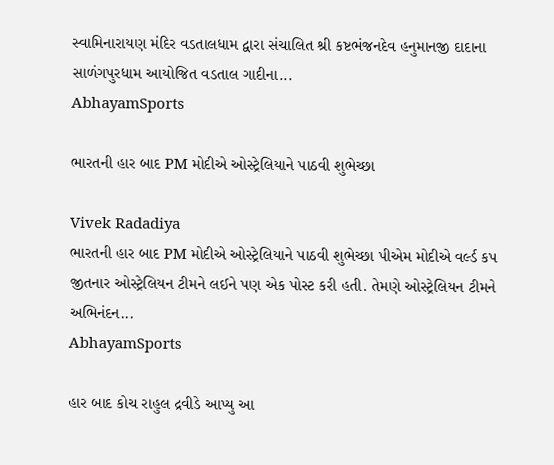સ્વામિનારાયણ મંદિર વડતાલધામ દ્વારા સંચાલિત શ્રી કષ્ટભંજનદેવ હનુમાનજી દાદાના સાળંગપુરધામ આયોજિત વડતાલ ગાદીના...
AbhayamSports

ભારતની હાર બાદ PM મોદીએ ઓસ્ટ્રેલિયાને પાઠવી શુભેચ્છા

Vivek Radadiya
ભારતની હાર બાદ PM મોદીએ ઓસ્ટ્રેલિયાને પાઠવી શુભેચ્છા પીએમ મોદીએ વર્લ્ડ કપ જીતનાર ઓસ્ટ્રેલિયન ટીમને લઈને પણ એક પોસ્ટ કરી હતી. તેમણે ઓસ્ટ્રેલિયન ટીમને અભિનંદન...
AbhayamSports

હાર બાદ કોચ રાહુલ દ્રવીડે આપ્યુ આ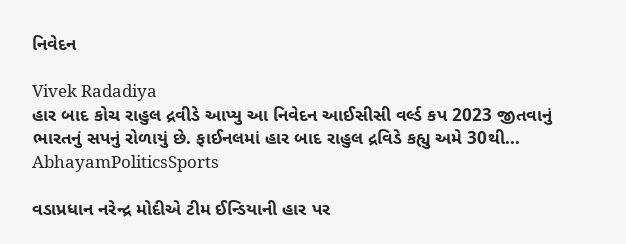નિવેદન

Vivek Radadiya
હાર બાદ કોચ રાહુલ દ્રવીડે આપ્યુ આ નિવેદન આઈસીસી વર્લ્ડ કપ 2023 જીતવાનું ભારતનું સપનું રોળાયું છે. ફાઈનલમાં હાર બાદ રાહુલ દ્રવિડે કહ્યુ અમે 30થી...
AbhayamPoliticsSports

વડાપ્રધાન નરેન્દ્ર મોદીએ ટીમ ઈન્ડિયાની હાર પર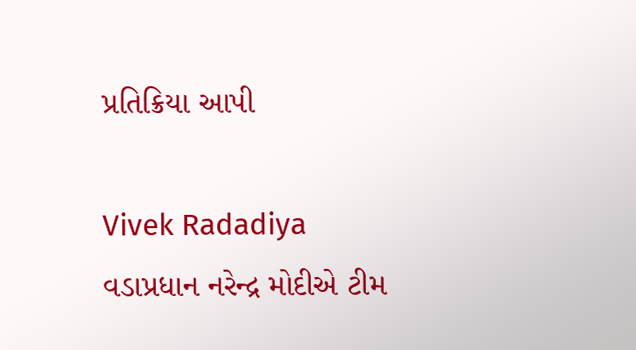પ્રતિક્રિયા આપી

Vivek Radadiya
વડાપ્રધાન નરેન્દ્ર મોદીએ ટીમ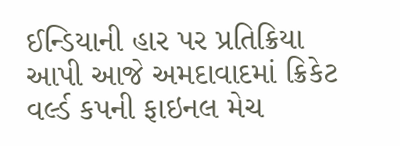ઈન્ડિયાની હાર પર પ્રતિક્રિયા આપી આજે અમદાવાદમાં ક્રિકેટ વર્લ્ડ કપની ફાઇનલ મેચ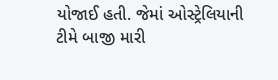યોજાઈ હતી. જેમાં ઓસ્ટ્રેલિયાની ટીમે બાજી મારી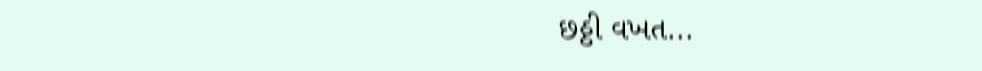છઠ્ઠી વખત...